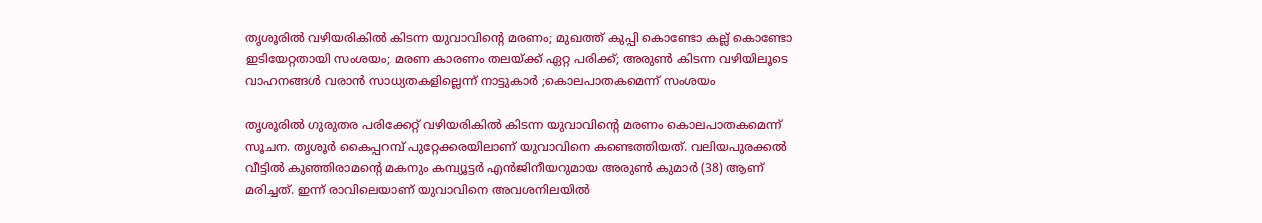തൃശൂരിൽ വഴിയരികിൽ കിടന്ന യുവാവിന്റെ മരണം; മുഖത്ത് കുപ്പി കൊണ്ടോ കല്ല് കൊണ്ടോ ഇടിയേറ്റതായി സംശയം; മരണ കാരണം തലയ്ക്ക് ഏറ്റ പരിക്ക്; അരുൺ കിടന്ന വഴിയിലൂടെ വാഹനങ്ങൾ വരാൻ സാധ്യതകളില്ലെന്ന് നാട്ടുകാർ ;കൊലപാതകമെന്ന് സംശയം

തൃശൂരിൽ ഗുരുതര പരിക്കേറ്റ് വഴിയരികിൽ കിടന്ന യുവാവിന്റെ മരണം കൊലപാതകമെന്ന് സൂചന. തൃശൂർ കൈപ്പറമ്പ് പുറ്റേക്കരയിലാണ് യുവാവിനെ കണ്ടെത്തിയത്. വലിയപുരക്കൽ വീട്ടിൽ കുഞ്ഞിരാമന്റെ മകനും കമ്പ്യൂട്ടർ എൻജിനീയറുമായ അരുൺ കുമാർ (38) ആണ് മരിച്ചത്. ഇന്ന് രാവിലെയാണ് യുവാവിനെ അവശനിലയിൽ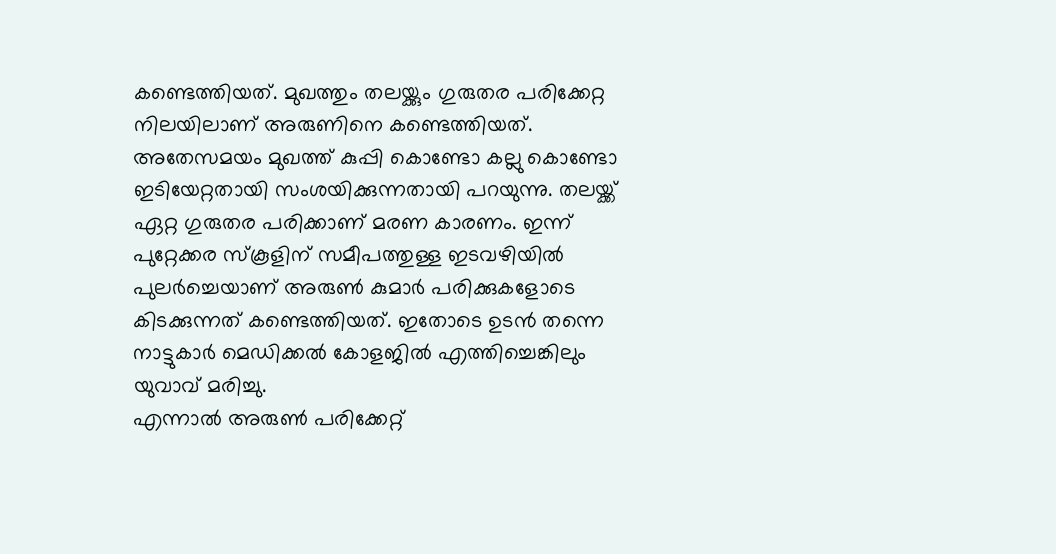കണ്ടെത്തിയത്. മുഖത്തും തലയ്ക്കും ഗുരുതര പരിക്കേറ്റ നിലയിലാണ് അരുണിനെ കണ്ടെത്തിയത്.
അതേസമയം മുഖത്ത് കുപ്പി കൊണ്ടോ കല്ലു കൊണ്ടോ ഇടിയേറ്റതായി സംശയിക്കുന്നതായി പറയുന്നു. തലയ്ക്ക് ഏറ്റ ഗുരുതര പരിക്കാണ് മരണ കാരണം. ഇന്ന് പുറ്റേക്കര സ്കൂളിന് സമീപത്തുള്ള ഇടവഴിയിൽ പുലർച്ചെയാണ് അരുൺ കുമാർ പരിക്കുകളോടെ കിടക്കുന്നത് കണ്ടെത്തിയത്. ഇതോടെ ഉടൻ തന്നെ നാട്ടുകാർ മെഡിക്കൽ കോളജിൽ എത്തിച്ചെങ്കിലും യുവാവ് മരിച്ചു.
എന്നാൽ അരുൺ പരിക്കേറ്റ്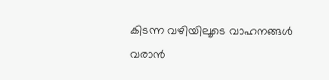കിടന്ന വഴിയിലൂടെ വാഹനങ്ങൾ വരാൻ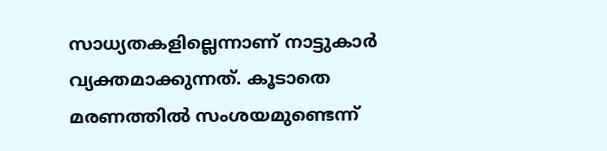സാധ്യതകളില്ലെന്നാണ് നാട്ടുകാർ വ്യക്തമാക്കുന്നത്. കൂടാതെ മരണത്തിൽ സംശയമുണ്ടെന്ന്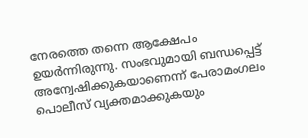നേരത്തെ തന്നെ ആക്ഷേപം ഉയർന്നിരുന്നു. സംഭവുമായി ബന്ധപ്പെട്ട് അന്വേഷിക്കുകയാണെന്ന് പേരാമംഗലം പൊലീസ് വ്യക്തമാക്കുകയും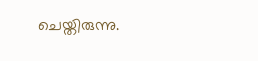ചെയ്തിരുന്നു.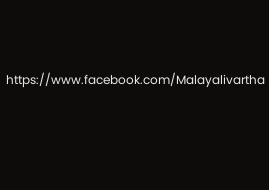https://www.facebook.com/Malayalivartha